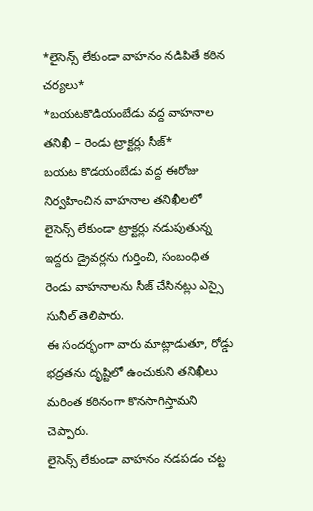*లైసెన్స్ లేకుండా వాహనం నడిపితే కఠిన చర్యలు*
*బయటకొడియంబేడు వద్ద వాహనాల తనిఖీ – రెండు ట్రాక్టర్లు సీజ్*
బయట కొడయంబేడు వద్ద ఈరోజు నిర్వహించిన వాహనాల తనిఖీలలో లైసెన్స్ లేకుండా ట్రాక్టర్లు నడుపుతున్న ఇద్దరు డ్రైవర్లను గుర్తించి, సంబంధిత రెండు వాహనాలను సీజ్ చేసినట్లు ఎస్సై సునీల్ తెలిపారు.
ఈ సందర్భంగా వారు మాట్లాడుతూ, రోడ్డు భద్రతను దృష్టిలో ఉంచుకుని తనిఖీలు మరింత కఠినంగా కొనసాగిస్తామని చెప్పారు.
లైసెన్స్ లేకుండా వాహనం నడపడం చట్ట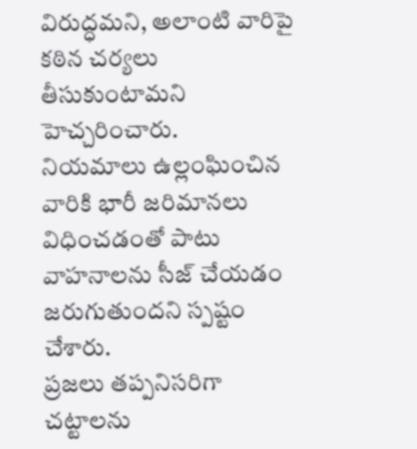విరుద్ధమని, అలాంటి వారిపై కఠిన చర్యలు తీసుకుంటామని హెచ్చరించారు.
నియమాలు ఉల్లంఘించిన వారికి భారీ జరిమానలు విధించడంతో పాటు వాహనాలను సీజ్ చేయడం జరుగుతుందని స్పష్టం చేశారు.
ప్రజలు తప్పనిసరిగా చట్టాలను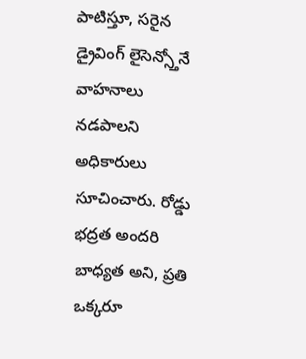పాటిస్తూ, సరైన డ్రైవింగ్ లైసెన్స్తోనే వాహనాలు నడపాలని అధికారులు సూచించారు. రోడ్డు భద్రత అందరి బాధ్యత అని, ప్రతి ఒక్కరూ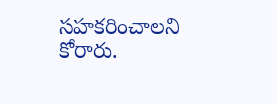సహకరించాలని కోరారు.